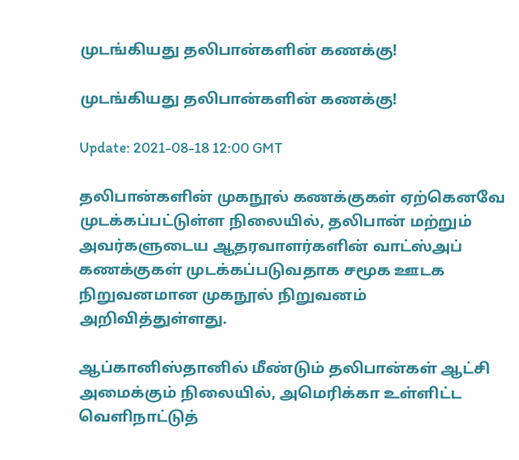முடங்கியது தலிபான்களின் கணக்கு!

முடங்கியது தலிபான்களின் கணக்கு!

Update: 2021-08-18 12:00 GMT

தலிபான்களின் முகநூல் கணக்குகள் ஏற்கெனவே முடக்கப்பட்டுள்ள நிலையில், தலிபான் மற்றும் அவர்களுடைய ஆதரவாளர்களின் வாட்ஸ்அப் கணக்குகள் முடக்கப்படுவதாக சமூக ஊடக நிறுவனமான முகநூல் நிறுவனம் அறிவித்துள்ளது.

ஆப்கானிஸ்தானில் மீண்டும் தலிபான்கள் ஆட்சி அமைக்கும் நிலையில், அமெரிக்கா உள்ளிட்ட வெளிநாட்டுத்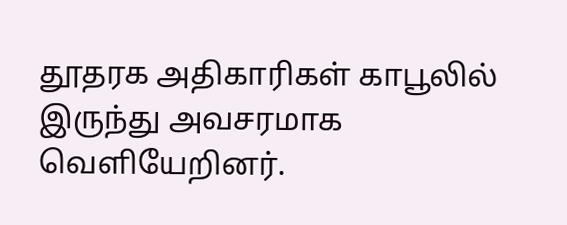தூதரக அதிகாரிகள் காபூலில் இருந்து அவசரமாக வெளியேறினர்.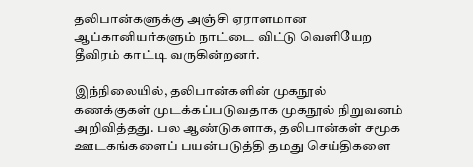தலிபான்களுக்கு அஞ்சி ஏராளமான ஆப்கானியர்களும் நாட்டை விட்டு வெளியேற தீவிரம் காட்டி வருகின்றனர்.

இந்நிலையில், தலிபான்களின் முகநூல் கணக்குகள் முடக்கப்படுவதாக முகநூல் நிறுவனம் அறிவித்தது. பல ஆண்டுகளாக, தலிபான்கள் சமூக ஊடகங்களைப் பயன்படுத்தி தமது செய்திகளை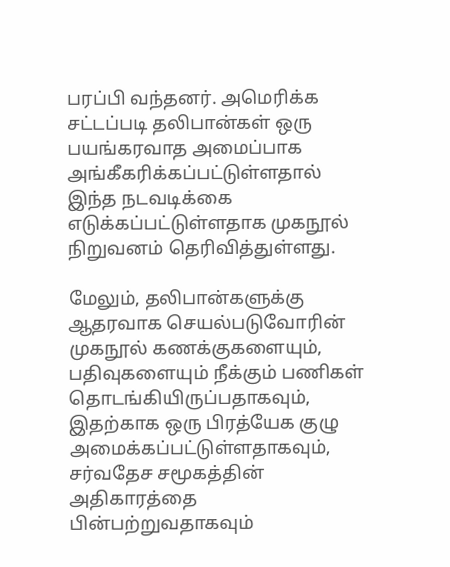பரப்பி வந்தனர். அமெரிக்க சட்டப்படி தலிபான்கள் ஒரு பயங்கரவாத அமைப்பாக அங்கீகரிக்கப்பட்டுள்ளதால் இந்த நடவடிக்கை எடுக்கப்பட்டுள்ளதாக முகநூல் நிறுவனம் தெரிவித்துள்ளது.

மேலும், தலிபான்களுக்கு ஆதரவாக செயல்படுவோரின் முகநூல் கணக்குகளையும், பதிவுகளையும் நீக்கும் பணிகள் தொடங்கியிருப்பதாகவும், இதற்காக ஒரு பிரத்யேக குழு அமைக்கப்பட்டுள்ளதாகவும், சர்வதேச சமூகத்தின் அதிகாரத்தை பின்பற்றுவதாகவும்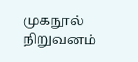முகநூல் நிறுவனம்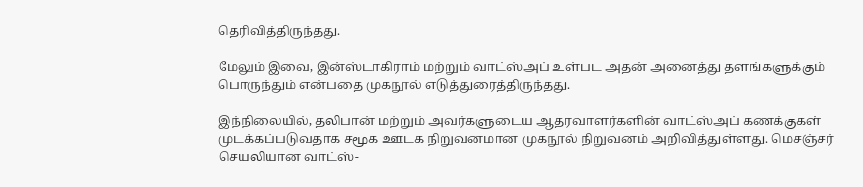தெரிவித்திருந்தது.

மேலும் இவை, இன்ஸ்டாகிராம் மற்றும் வாட்ஸ்அப் உள்பட அதன் அனைத்து தளங்களுக்கும் பொருந்தும் என்பதை முகநூல் எடுத்துரைத்திருந்தது.

இந்நிலையில், தலிபான் மற்றும் அவர்களுடைய ஆதரவாளர்களின் வாட்ஸ்அப் கணக்குகள் முடக்கப்படுவதாக சமூக ஊடக நிறுவனமான முகநூல் நிறுவனம் அறிவித்துள்ளது. மெசஞ்சர் செயலியான வாட்ஸ்-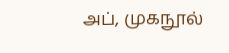அப், முகநூல்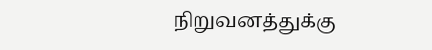நிறுவனத்துக்கு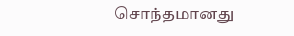சொந்தமானது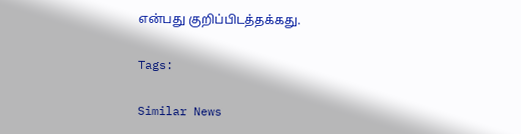என்பது குறிப்பிடத்தக்கது.

Tags:

Similar News